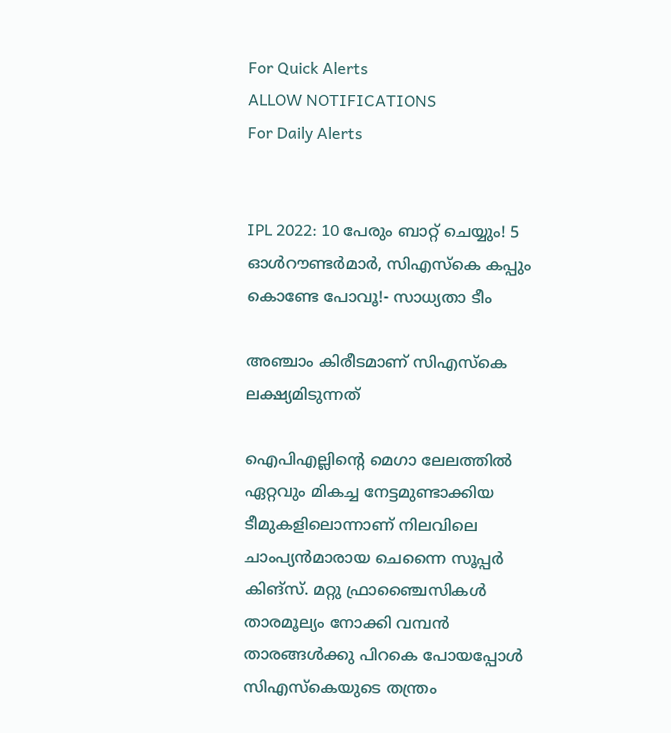For Quick Alerts
ALLOW NOTIFICATIONS
For Daily Alerts


IPL 2022: 10 പേരും ബാറ്റ് ചെയ്യും! 5 ഓള്‍റൗണ്ടര്‍മാര്‍, സിഎസ്‌കെ കപ്പും കൊണ്ടേ പോവൂ!- സാധ്യതാ ടീം

അഞ്ചാം കിരീടമാണ് സിഎസ്‌കെ ലക്ഷ്യമിടുന്നത്

ഐപിഎല്ലിന്റെ മെഗാ ലേലത്തില്‍ ഏറ്റവും മികച്ച നേട്ടമുണ്ടാക്കിയ ടീമുകളിലൊന്നാണ് നിലവിലെ ചാംപ്യന്‍മാരായ ചെന്നൈ സൂപ്പര്‍ കിങ്‌സ്. മറ്റു ഫ്രാഞ്ചൈസികള്‍ താരമൂല്യം നോക്കി വമ്പന്‍ താരങ്ങള്‍ക്കു പിറകെ പോയപ്പോള്‍ സിഎസ്‌കെയുടെ തന്ത്രം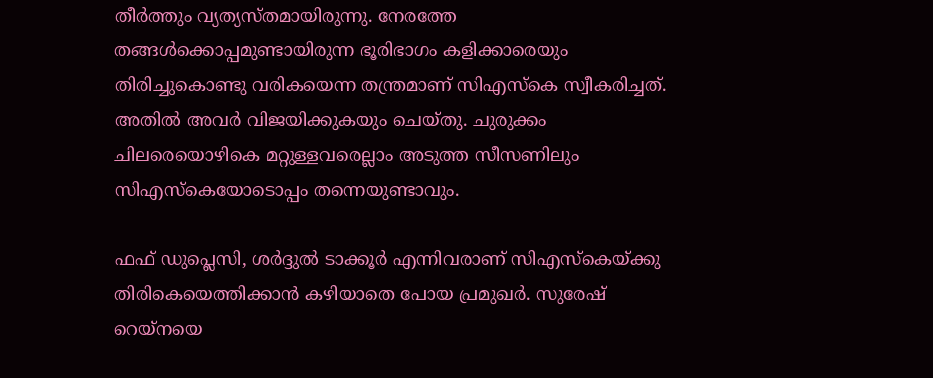തീര്‍ത്തും വ്യത്യസ്തമായിരുന്നു. നേരത്തേ തങ്ങള്‍ക്കൊപ്പമുണ്ടായിരുന്ന ഭൂരിഭാഗം കളിക്കാരെയും തിരിച്ചുകൊണ്ടു വരികയെന്ന തന്ത്രമാണ് സിഎസ്‌കെ സ്വീകരിച്ചത്. അതില്‍ അവര്‍ വിജയിക്കുകയും ചെയ്തു. ചുരുക്കം ചിലരെയൊഴികെ മറ്റുള്ളവരെല്ലാം അടുത്ത സീസണിലും സിഎസ്‌കെയോടൊപ്പം തന്നെയുണ്ടാവും.

ഫഫ് ഡുപ്ലെസി, ശര്‍ദ്ദുല്‍ ടാക്കൂര്‍ എന്നിവരാണ് സിഎസ്‌കെയ്ക്കു തിരികെയെത്തിക്കാന്‍ കഴിയാതെ പോയ പ്രമുഖര്‍. സുരേഷ് റെയ്‌നയെ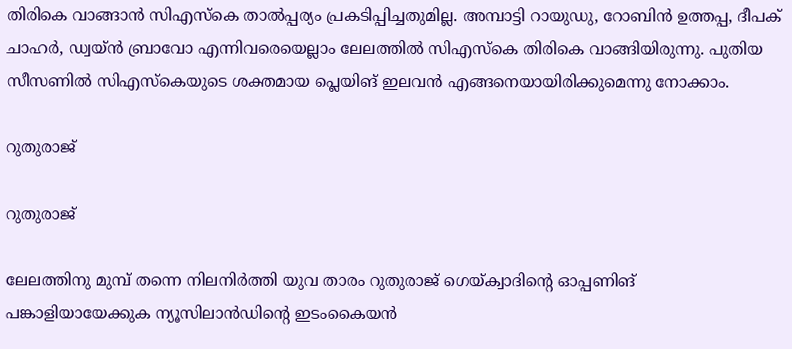തിരികെ വാങ്ങാന്‍ സിഎസ്‌കെ താല്‍പ്പര്യം പ്രകടിപ്പിച്ചതുമില്ല. അമ്പാട്ടി റായുഡു, റോബിന്‍ ഉത്തപ്പ, ദീപക് ചാഹര്‍, ഡ്വയ്ന്‍ ബ്രാവോ എന്നിവരെയെല്ലാം ലേലത്തില്‍ സിഎസ്‌കെ തിരികെ വാങ്ങിയിരുന്നു. പുതിയ സീസണില്‍ സിഎസ്‌കെയുടെ ശക്തമായ പ്ലെയിങ് ഇലവന്‍ എങ്ങനെയായിരിക്കുമെന്നു നോക്കാം.

റുതുരാജ്

റുതുരാജ്

ലേലത്തിനു മുമ്പ് തന്നെ നിലനിര്‍ത്തി യുവ താരം റുതുരാജ് ഗെയ്ക്വാദിന്റെ ഓപ്പണിങ് പങ്കാളിയായേക്കുക ന്യൂസിലാന്‍ഡിന്റെ ഇടംകൈയന്‍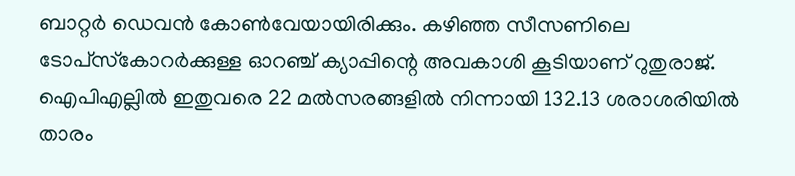ബാറ്റര്‍ ഡെവന്‍ കോണ്‍വേയായിരിക്കും. കഴിഞ്ഞ സീസണിലെ ടോപ്‌സ്‌കോറര്‍ക്കുള്ള ഓറഞ്ച് ക്യാപ്പിന്റെ അവകാശി കൂടിയാണ് റുതുരാജ്. ഐപിഎല്ലില്‍ ഇതുവരെ 22 മല്‍സരങ്ങളില്‍ നിന്നായി 132.13 ശരാശരിയില്‍ താരം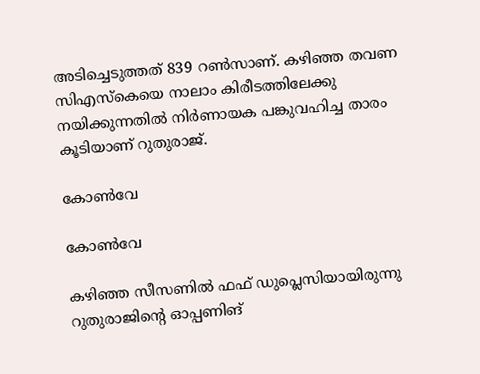അടിച്ചെടുത്തത് 839 റണ്‍സാണ്. കഴിഞ്ഞ തവണ സിഎസ്‌കെയെ നാലാം കിരീടത്തിലേക്കു നയിക്കുന്നതില്‍ നിര്‍ണായക പങ്കുവഹിച്ച താരം കൂടിയാണ് റുതുരാജ്.

കോണ്‍വേ

കോണ്‍വേ

കഴിഞ്ഞ സീസണില്‍ ഫഫ് ഡുപ്ലെസിയായിരുന്നു റുതുരാജിന്റെ ഓപ്പണിങ്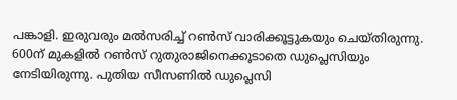പങ്കാളി. ഇരുവരും മല്‍സരിച്ച് റണ്‍സ് വാരിക്കൂട്ടുകയും ചെയ്തിരുന്നു. 600ന് മുകളില്‍ റണ്‍സ് റുതുരാജിനെക്കൂടാതെ ഡുപ്ലെസിയും നേടിയിരുന്നു. പുതിയ സീസണില്‍ ഡുപ്ലെസി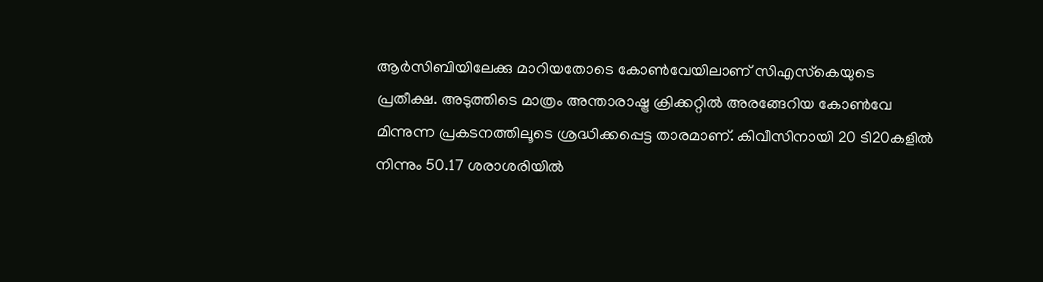ആര്‍സിബിയിലേക്കു മാറിയതോടെ കോണ്‍വേയിലാണ് സിഎസ്‌കെയുടെ പ്രതീക്ഷ. അടുത്തിടെ മാത്രം അന്താരാഷ്ട്ര ക്രിക്കറ്റില്‍ അരങ്ങേറിയ കോണ്‍വേ മിന്നുന്ന പ്രകടനത്തിലൂടെ ശ്രദ്ധിക്കപ്പെട്ട താരമാണ്. കിവീസിനായി 20 ടി20കളില്‍ നിന്നും 50.17 ശരാശരിയില്‍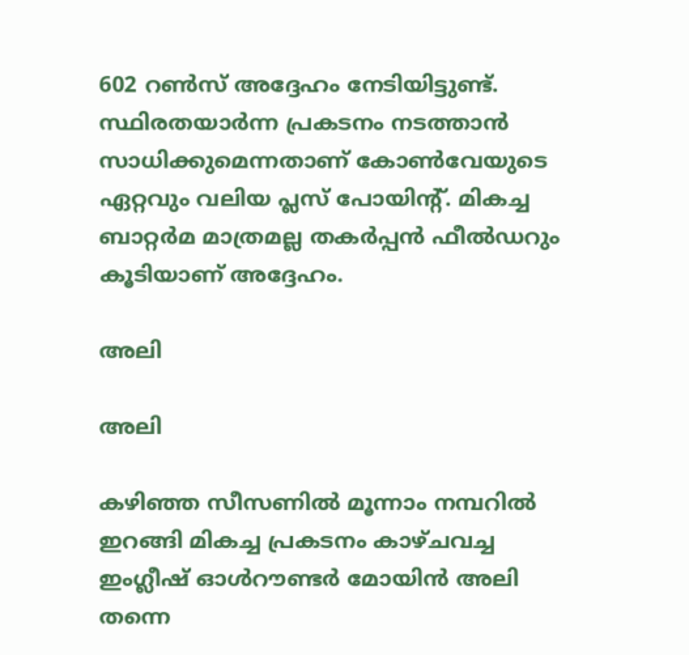602 റണ്‍സ് അദ്ദേഹം നേടിയിട്ടുണ്ട്. സ്ഥിരതയാര്‍ന്ന പ്രകടനം നടത്താന്‍ സാധിക്കുമെന്നതാണ് കോണ്‍വേയുടെ ഏറ്റവും വലിയ പ്ലസ് പോയിന്റ്. മികച്ച ബാറ്റര്‍മ മാത്രമല്ല തകര്‍പ്പന്‍ ഫീല്‍ഡറും കൂടിയാണ് അദ്ദേഹം.

അലി

അലി

കഴിഞ്ഞ സീസണില്‍ മൂന്നാം നമ്പറില്‍ ഇറങ്ങി മികച്ച പ്രകടനം കാഴ്ചവച്ച ഇംഗ്ലീഷ് ഓള്‍റൗണ്ടര്‍ മോയിന്‍ അലി തന്നെ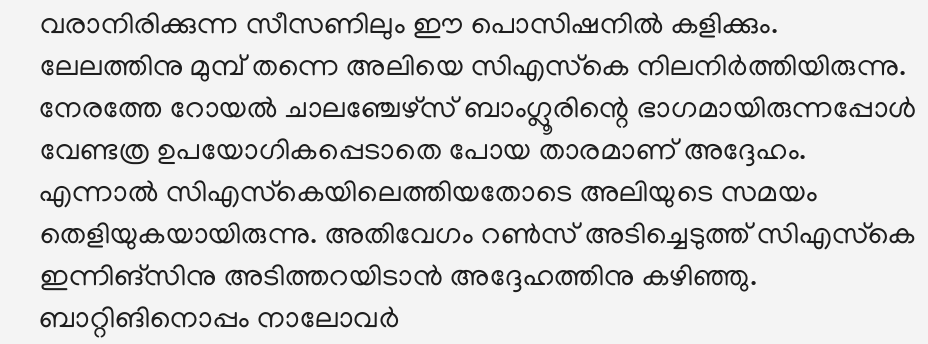വരാനിരിക്കുന്ന സീസണിലും ഈ പൊസിഷനില്‍ കളിക്കും. ലേലത്തിനു മുമ്പ് തന്നെ അലിയെ സിഎസ്‌കെ നിലനിര്‍ത്തിയിരുന്നു. നേരത്തേ റോയല്‍ ചാലഞ്ചേഴ്‌സ് ബാംഗ്ലൂരിന്റെ ഭാഗമായിരുന്നപ്പോള്‍ വേണ്ടത്ര ഉപയോഗികപ്പെടാതെ പോയ താരമാണ് അദ്ദേഹം. എന്നാല്‍ സിഎസ്‌കെയിലെത്തിയതോടെ അലിയുടെ സമയം തെളിയുകയായിരുന്നു. അതിവേഗം റണ്‍സ് അടിച്ചെടുത്ത് സിഎസ്‌കെ ഇന്നിങ്‌സിനു അടിത്തറയിടാന്‍ അദ്ദേഹത്തിനു കഴിഞ്ഞു. ബാറ്റിങിനൊപ്പം നാലോവര്‍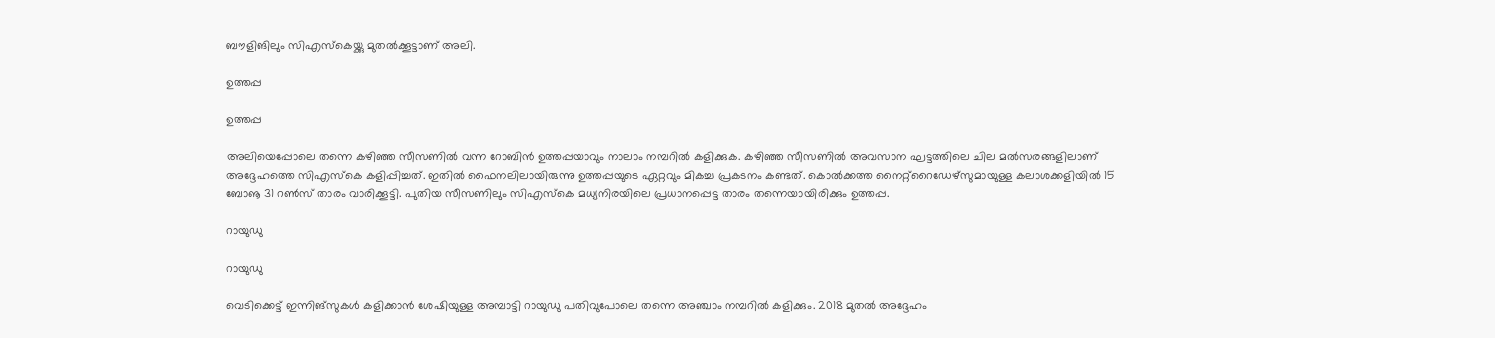ബൗളിങിലും സിഎസ്‌കെയ്ക്കു മുതല്‍ക്കൂട്ടാണ് അലി.

ഉത്തപ്പ

ഉത്തപ്പ

അലിയെപ്പോലെ തന്നെ കഴിഞ്ഞ സീസണില്‍ വന്ന റോബിന്‍ ഉത്തപ്പയാവും നാലാം നമ്പറില്‍ കളിക്കുക. കഴിഞ്ഞ സീസണില്‍ അവസാന ഘട്ടത്തിലെ ചില മല്‍സരങ്ങളിലാണ് അദ്ദേഹത്തെ സിഎസ്‌കെ കളിപ്പിച്ചത്. ഇതില്‍ ഫൈനലിലായിരുന്നു ഉത്തപ്പയുടെ ഏറ്റവും മികച്ച പ്രകടനം കണ്ടത്. കൊല്‍ക്കത്ത നൈറ്റ്‌റൈഡേഴ്‌സുമായുള്ള കലാശക്കളിയില്‍ 15 ബോൡ 31 റണ്‍സ് താരം വാരിക്കൂട്ടി. പുതിയ സീസണിലും സിഎസ്‌കെ മധ്യനിരയിലെ പ്രധാനപ്പെട്ട താരം തന്നെയായിരിക്കും ഉത്തപ്പ.

റായുഡു

റായുഡു

വെടിക്കെട്ട് ഇന്നിങ്‌സുകള്‍ കളിക്കാന്‍ ശേഷിയുള്ള അമ്പാട്ടി റായുഡു പതിവുപോലെ തന്നെ അഞ്ചാം നമ്പറില്‍ കളിക്കും. 2018 മുതല്‍ അദ്ദേഹം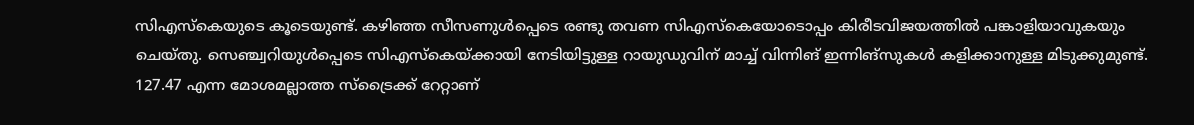സിഎസ്‌കെയുടെ കൂടെയുണ്ട്. കഴിഞ്ഞ സീസണുള്‍പ്പെടെ രണ്ടു തവണ സിഎസ്‌കെയോടൊപ്പം കിരീടവിജയത്തില്‍ പങ്കാളിയാവുകയും ചെയ്തു. സെഞ്ച്വറിയുള്‍പ്പെടെ സിഎസ്‌കെയ്ക്കായി നേടിയിട്ടുള്ള റായുഡുവിന് മാച്ച് വിന്നിങ് ഇന്നിങ്‌സുകള്‍ കളിക്കാനുള്ള മിടുക്കുമുണ്ട്. 127.47 എന്ന മോശമല്ലാത്ത സ്‌ട്രൈക്ക് റേറ്റാണ്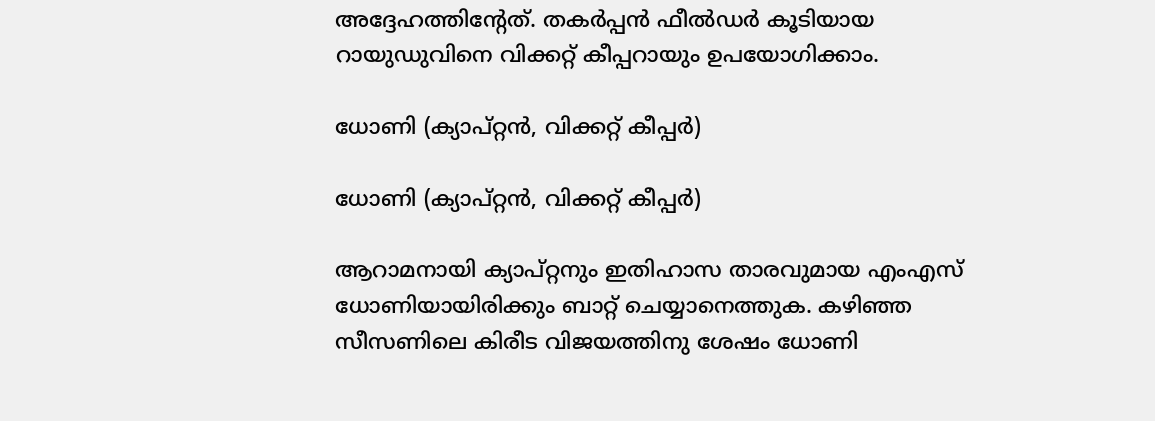അദ്ദേഹത്തിന്റേത്. തകര്‍പ്പന്‍ ഫീല്‍ഡര്‍ കൂടിയായ റായുഡുവിനെ വിക്കറ്റ് കീപ്പറായും ഉപയോഗിക്കാം.

ധോണി (ക്യാപ്റ്റന്‍, വിക്കറ്റ് കീപ്പര്‍)

ധോണി (ക്യാപ്റ്റന്‍, വിക്കറ്റ് കീപ്പര്‍)

ആറാമനായി ക്യാപ്റ്റനും ഇതിഹാസ താരവുമായ എംഎസ് ധോണിയായിരിക്കും ബാറ്റ് ചെയ്യാനെത്തുക. കഴിഞ്ഞ സീസണിലെ കിരീട വിജയത്തിനു ശേഷം ധോണി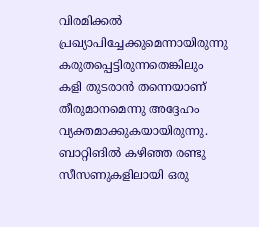വിരമിക്കല്‍ പ്രഖ്യാപിച്ചേക്കുമെന്നായിരുന്നു കരുതപ്പെട്ടിരുന്നതെങ്കിലും കളി തുടരാന്‍ തന്നെയാണ് തീരുമാനമെന്നു അദ്ദേഹം വ്യക്തമാക്കുകയായിരുന്നു.
ബാറ്റിങില്‍ കഴിഞ്ഞ രണ്ടു സീസണുകളിലായി ഒരു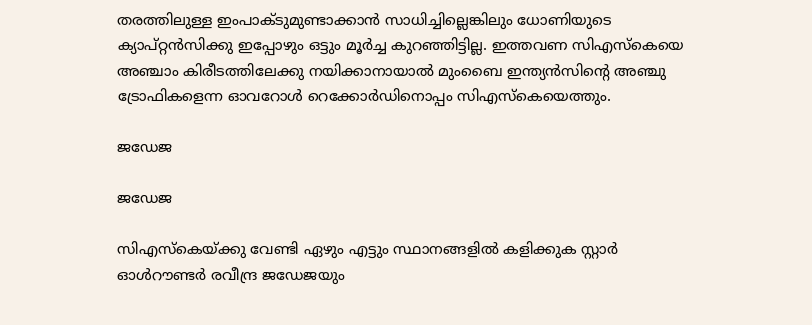തരത്തിലുള്ള ഇംപാക്ടുമുണ്ടാക്കാന്‍ സാധിച്ചില്ലെങ്കിലും ധോണിയുടെ ക്യാപ്റ്റന്‍സിക്കു ഇപ്പോഴും ഒട്ടും മൂര്‍ച്ച കുറഞ്ഞിട്ടില്ല. ഇത്തവണ സിഎസ്‌കെയെ അഞ്ചാം കിരീടത്തിലേക്കു നയിക്കാനായാല്‍ മുംബൈ ഇന്ത്യന്‍സിന്റെ അഞ്ചു ട്രോഫികളെന്ന ഓവറോള്‍ റെക്കോര്‍ഡിനൊപ്പം സിഎസ്‌കെയെത്തും.

ജഡേജ

ജഡേജ

സിഎസ്‌കെയ്ക്കു വേണ്ടി ഏഴും എട്ടും സ്ഥാനങ്ങളില്‍ കളിക്കുക സ്റ്റാര്‍ ഓള്‍റൗണ്ടര്‍ രവീന്ദ്ര ജഡേജയും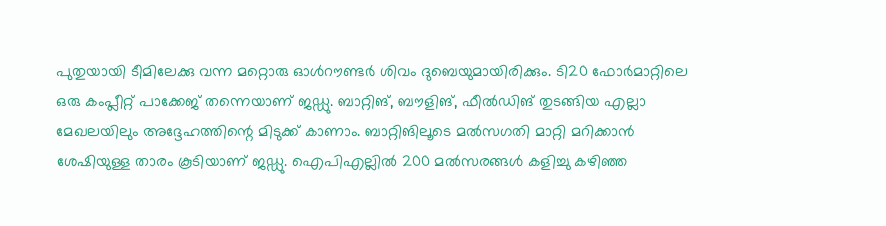പുതുയായി ടീമിലേക്കു വന്ന മറ്റൊരു ഓള്‍റൗണ്ടര്‍ ശിവം ദുബെയുമായിരിക്കും. ടി20 ഫോര്‍മാറ്റിലെ ഒരു കംപ്ലീറ്റ് പാക്കേജ് തന്നെയാണ് ജഡ്ഡു. ബാറ്റിങ്, ബൗളിങ്, ഫീല്‍ഡിങ് തുടങ്ങിയ എല്ലാ മേഖലയിലും അദ്ദേഹത്തിന്റെ മിടുക്ക് കാണാം. ബാറ്റിങിലൂടെ മല്‍സഗതി മാറ്റി മറിക്കാന്‍ ശേഷിയുള്ള താരം കൂടിയാണ് ജഡ്ഡു. ഐപിഎല്ലില്‍ 200 മല്‍സരങ്ങള്‍ കളിച്ചു കഴിഞ്ഞ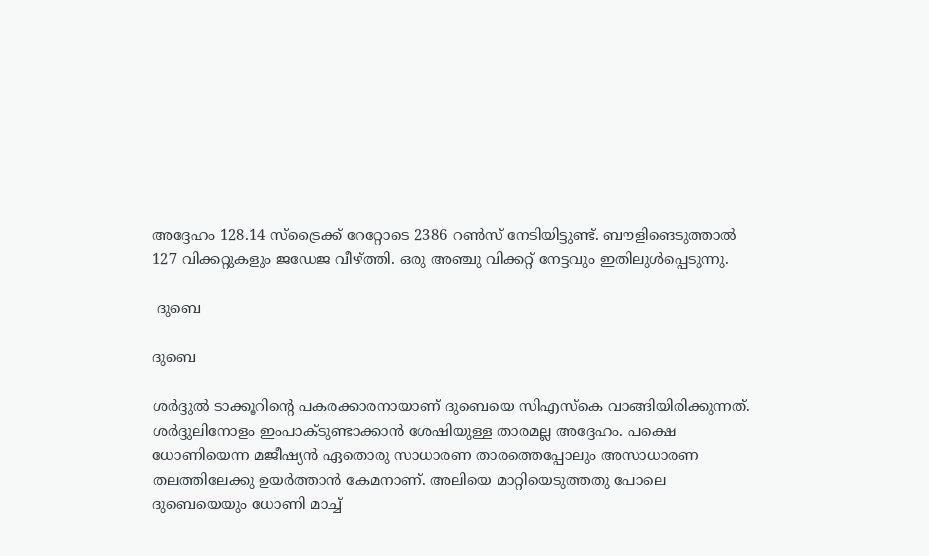അദ്ദേഹം 128.14 സ്‌ട്രൈക്ക് റേറ്റോടെ 2386 റണ്‍സ് നേടിയിട്ടുണ്ട്. ബൗളിങെടുത്താല്‍ 127 വിക്കറ്റുകളും ജഡേജ വീഴ്ത്തി. ഒരു അഞ്ചു വിക്കറ്റ് നേട്ടവും ഇതിലുള്‍പ്പെടുന്നു.

 ദുബെ

ദുബെ

ശര്‍ദ്ദുല്‍ ടാക്കൂറിന്റെ പകരക്കാരനായാണ് ദുബെയെ സിഎസ്‌കെ വാങ്ങിയിരിക്കുന്നത്. ശര്‍ദ്ദുലിനോളം ഇംപാക്ടുണ്ടാക്കാന്‍ ശേഷിയുള്ള താരമല്ല അദ്ദേഹം. പക്ഷെ ധോണിയെന്ന മജീഷ്യന്‍ ഏതൊരു സാധാരണ താരത്തെപ്പോലും അസാധാരണ തലത്തിലേക്കു ഉയര്‍ത്താന്‍ കേമനാണ്. അലിയെ മാറ്റിയെടുത്തതു പോലെ ദുബെയെയും ധോണി മാച്ച്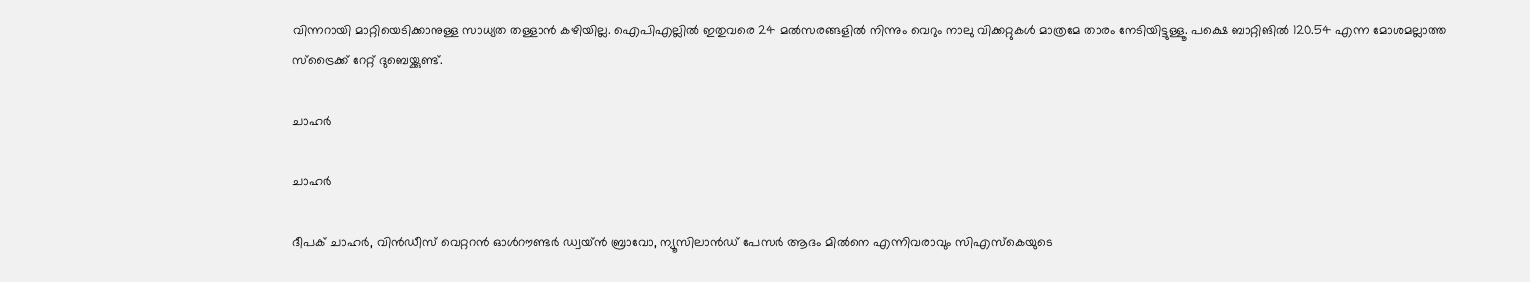വിന്നറായി മാറ്റിയെടിക്കാനുള്ള സാധ്യത തള്ളാന്‍ കഴിയില്ല. ഐപിഎല്ലില്‍ ഇതുവരെ 24 മല്‍സരങ്ങളില്‍ നിന്നും വെറും നാലു വിക്കറ്റുകള്‍ മാത്രമേ താരം നേടിയിട്ടുള്ളൂ. പക്ഷെ ബാറ്റിങില്‍ 120.54 എന്ന മോശമല്ലാത്ത സ്‌ട്രൈക്ക് റേറ്റ് ദുബെയ്ക്കുണ്ട്.

ചാഹര്‍

ചാഹര്‍

ദീപക് ചാഹര്‍, വിന്‍ഡീസ് വെറ്ററന്‍ ഓള്‍റൗണ്ടര്‍ ഡ്വയ്ന്‍ ബ്രാവോ, ന്യൂസിലാന്‍ഡ് പേസര്‍ ആദം മില്‍നെ എന്നിവരാവും സിഎസ്‌കെയുടെ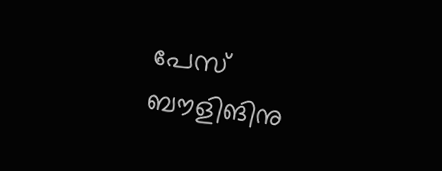പേസ് ബൗളിങിനു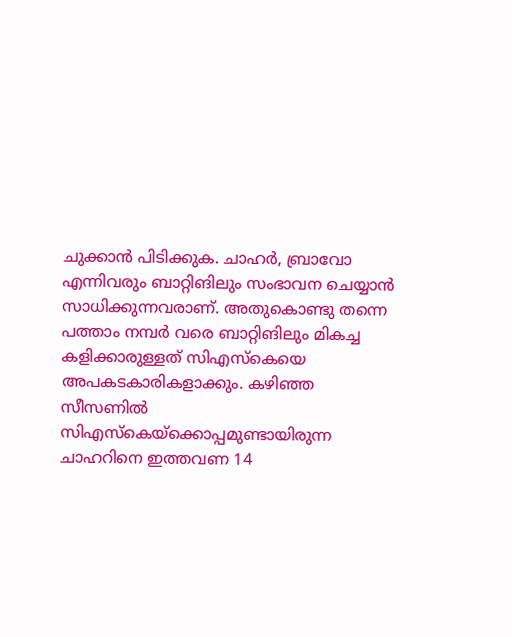ചുക്കാന്‍ പിടിക്കുക. ചാഹര്‍, ബ്രാവോ എന്നിവരും ബാറ്റിങിലും സംഭാവന ചെയ്യാന്‍ സാധിക്കുന്നവരാണ്. അതുകൊണ്ടു തന്നെ പത്താം നമ്പര്‍ വരെ ബാറ്റിങിലും മികച്ച കളിക്കാരുള്ളത് സിഎസ്‌കെയെ അപകടകാരികളാക്കും. കഴിഞ്ഞ സീസണില്‍ സിഎസ്‌കെയ്‌ക്കൊപ്പമുണ്ടായിരുന്ന ചാഹറിനെ ഇത്തവണ 14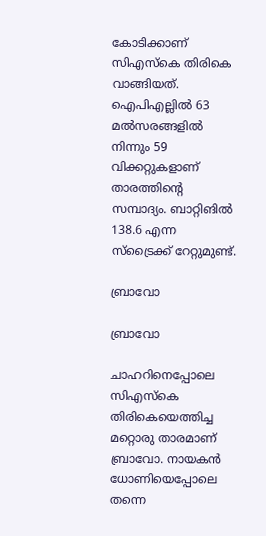കോടിക്കാണ് സിഎസ്‌കെ തിരികെ വാങ്ങിയത്. ഐപിഎല്ലില്‍ 63 മല്‍സരങ്ങളില്‍ നിന്നും 59 വിക്കറ്റുകളാണ് താരത്തിന്റെ സമ്പാദ്യം. ബാറ്റിങില്‍ 138.6 എന്ന സ്‌ട്രൈക്ക് റേറ്റുമുണ്ട്.

ബ്രാവോ

ബ്രാവോ

ചാഹറിനെപ്പോലെ സിഎസ്‌കെ തിരികെയെത്തിച്ച മറ്റൊരു താരമാണ് ബ്രാവോ. നായകന്‍ ധോണിയെപ്പോലെ തന്നെ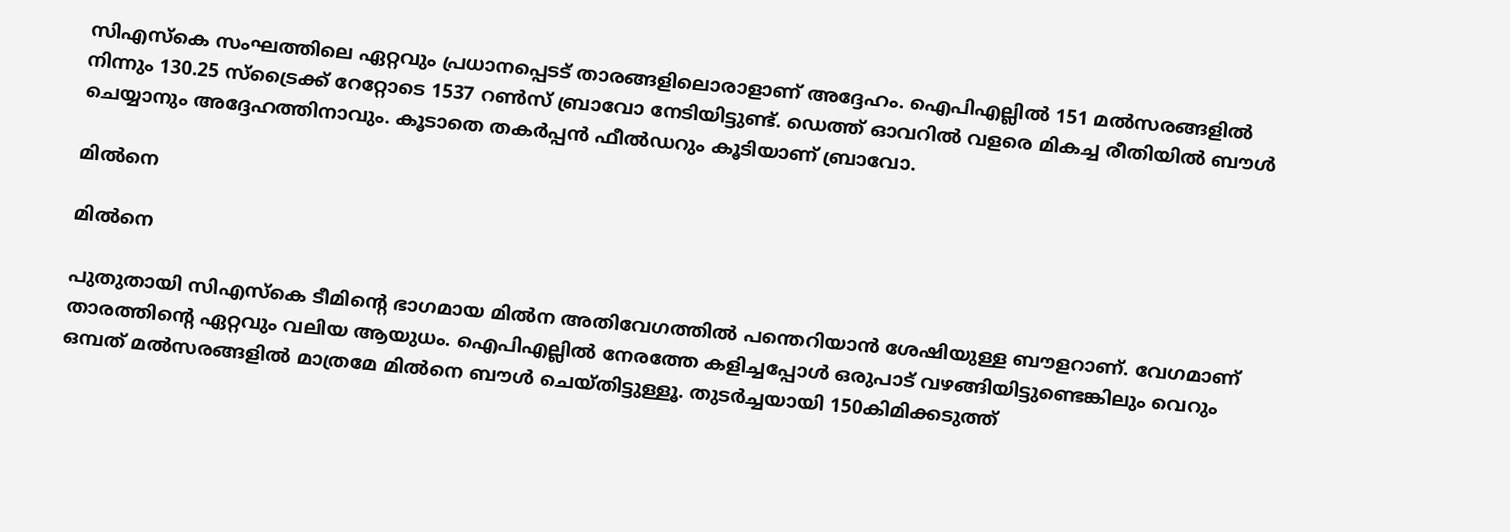സിഎസ്‌കെ സംഘത്തിലെ ഏറ്റവും പ്രധാനപ്പെടട് താരങ്ങളിലൊരാളാണ് അദ്ദേഹം. ഐപിഎല്ലില്‍ 151 മല്‍സരങ്ങളില്‍ നിന്നും 130.25 സ്‌ട്രൈക്ക് റേറ്റോടെ 1537 റണ്‍സ് ബ്രാവോ നേടിയിട്ടുണ്ട്. ഡെത്ത് ഓവറില്‍ വളരെ മികച്ച രീതിയില്‍ ബൗള്‍ ചെയ്യാനും അദ്ദേഹത്തിനാവും. കൂടാതെ തകര്‍പ്പന്‍ ഫീല്‍ഡറും കൂടിയാണ് ബ്രാവോ.

മില്‍നെ

മില്‍നെ

പുതുതായി സിഎസ്‌കെ ടീമിന്റെ ഭാഗമായ മില്‍ന അതിവേഗത്തില്‍ പന്തെറിയാന്‍ ശേഷിയുള്ള ബൗളറാണ്. വേഗമാണ് താരത്തിന്റെ ഏറ്റവും വലിയ ആയുധം. ഐപിഎല്ലില്‍ നേരത്തേ കളിച്ചപ്പോള്‍ ഒരുപാട് വഴങ്ങിയിട്ടുണ്ടെങ്കിലും വെറും ഒമ്പത് മല്‍സരങ്ങളില്‍ മാത്രമേ മില്‍നെ ബൗള്‍ ചെയ്തിട്ടുള്ളൂ. തുടര്‍ച്ചയായി 150കിമിക്കടുത്ത്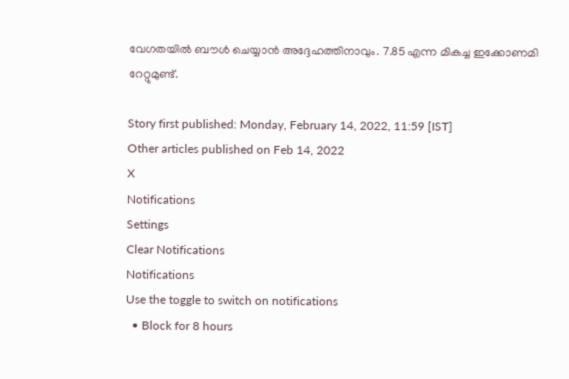വേഗതയില്‍ ബൗള്‍ ചെയ്യാന്‍ അദ്ദേഹത്തിനാവും. 7.85 എന്ന മികച്ച ഇക്കോണമി റേറ്റുമുണ്ട്.

Story first published: Monday, February 14, 2022, 11:59 [IST]
Other articles published on Feb 14, 2022
X
Notifications
Settings
Clear Notifications
Notifications
Use the toggle to switch on notifications
  • Block for 8 hours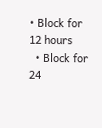• Block for 12 hours
  • Block for 24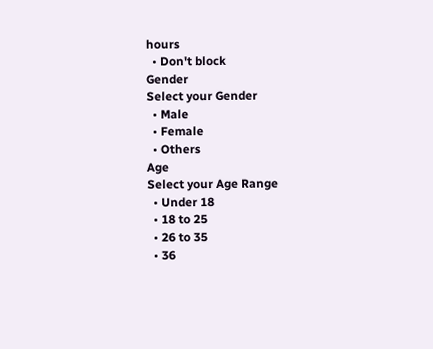hours
  • Don't block
Gender
Select your Gender
  • Male
  • Female
  • Others
Age
Select your Age Range
  • Under 18
  • 18 to 25
  • 26 to 35
  • 36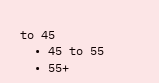to 45
  • 45 to 55
  • 55+